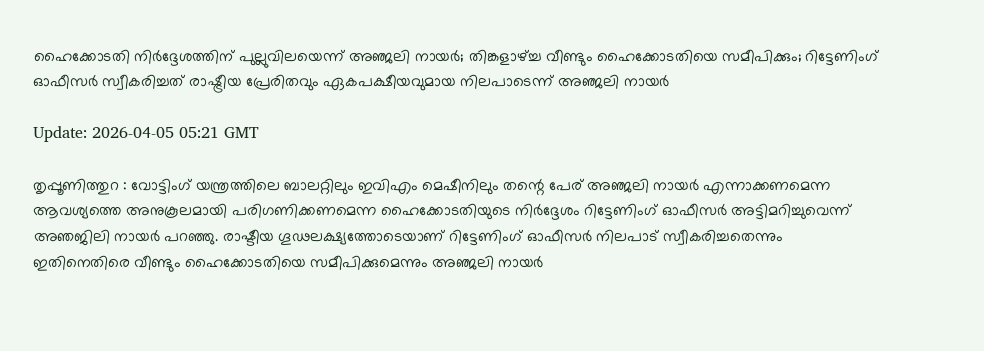ഹൈക്കോടതി നിര്‍ദ്ദേശത്തിന് പുല്ലുവിലയെന്ന് അഞ്ജലി നായര്‍; തിങ്കളാഴ്ച്ച വീണ്ടും ഹൈക്കോടതിയെ സമീപിക്കും; റിട്ടേണിംഗ് ഓഫീസര്‍ സ്വീകരിച്ചത് രാഷ്ട്രീയ പ്രേരിതവും ഏകപക്ഷീയവുമായ നിലപാടെന്ന് അഞ്ജലി നായര്‍

Update: 2026-04-05 05:21 GMT

തൃപ്പൂണിത്തുറ : വോട്ടിംഗ് യന്ത്രത്തിലെ ബാലറ്റിലും ഇവിഎം മെഷീനിലും തന്റെ പേര് അഞ്ജലി നായര്‍ എന്നാക്കണമെന്ന ആവശ്യത്തെ അനുകൂലമായി പരിഗണിക്കണമെന്ന ഹൈക്കോടതിയുടെ നിര്‍ദ്ദേശം റിട്ടേണിംഗ് ഓഫീസര്‍ അട്ടിമറിച്ചുവെന്ന് അഞജിലി നായര്‍ പറഞ്ഞു. രാഷ്ടീയ ഗൂഢലക്ഷ്യത്തോടെയാണ് റിട്ടേണിംഗ് ഓഫീസര്‍ നിലപാട് സ്വീകരിച്ചതെന്നും ഇതിനെതിരെ വീണ്ടും ഹൈക്കോടതിയെ സമീപിക്കുമെന്നും അഞ്ജലി നായര്‍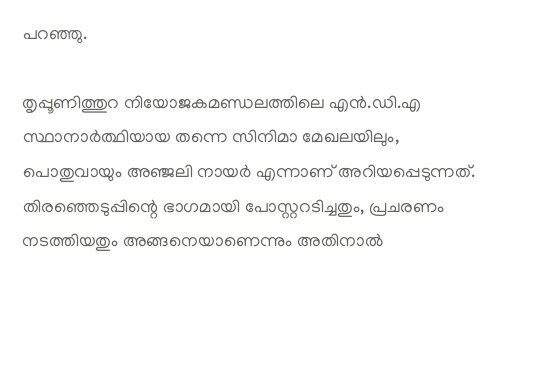പറഞ്ഞു.

തൃപ്പൂണിത്തുറ നിയോജകമണ്ഡലത്തിലെ എന്‍.ഡി.എ സ്ഥാനാര്‍ത്ഥിയായ തന്നെ സിനിമാ മേഖലയിലും, പൊതുവായും അഞ്ജലി നായര്‍ എന്നാണ് അറിയപ്പെടുന്നത്. തിരഞ്ഞെടുപ്പിന്റെ ഭാഗമായി പോസ്റ്ററടിച്ചതും, പ്രചരണം നടത്തിയതും അങ്ങനെയാണെന്നും അതിനാല്‍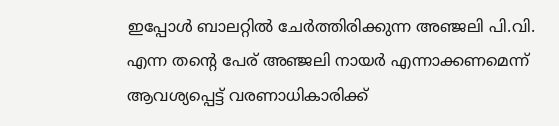ഇപ്പോള്‍ ബാലറ്റില്‍ ചേര്‍ത്തിരിക്കുന്ന അഞ്ജലി പി.വി. എന്ന തന്റെ പേര് അഞ്ജലി നായര്‍ എന്നാക്കണമെന്ന് ആവശ്യപ്പെട്ട് വരണാധികാരിക്ക്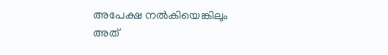അപേക്ഷ നല്‍കിയെങ്കിലും അത്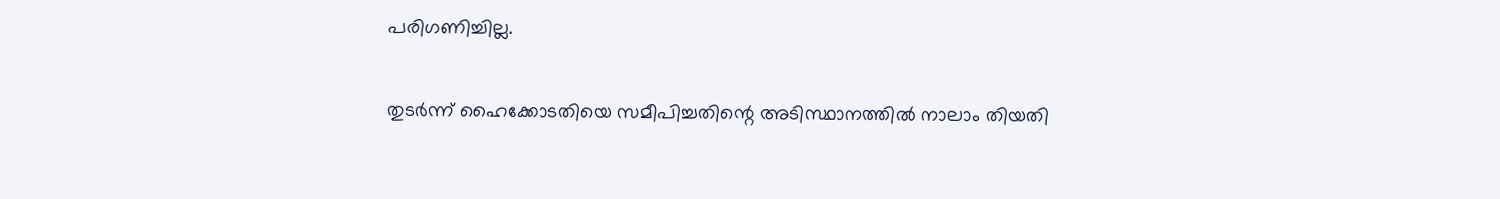പരിഗണിച്ചില്ല.

തുടര്‍ന്ന് ഹൈക്കോടതിയെ സമീപിച്ചതിന്റെ അടിസ്ഥാനത്തില്‍ നാലാം തിയതി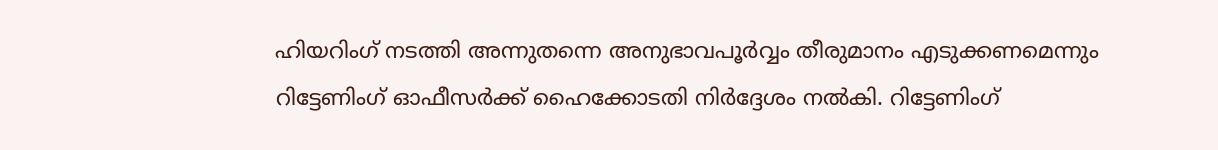ഹിയറിംഗ് നടത്തി അന്നുതന്നെ അനുഭാവപൂര്‍വ്വം തീരുമാനം എടുക്കണമെന്നും റിട്ടേണിംഗ് ഓഫീസര്‍ക്ക് ഹൈക്കോടതി നിര്‍ദ്ദേശം നല്‍കി. റിട്ടേണിംഗ്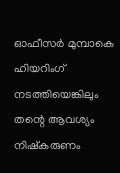ഓഫീസര്‍ മുമ്പാകെ ഹിയറിംഗ് നടത്തിയെങ്കിലും തന്റെ ആവശ്യം നിഷ്‌കരുണം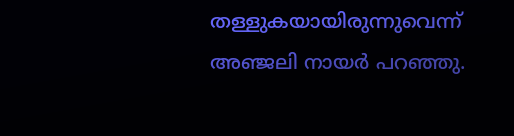തള്ളുകയായിരുന്നുവെന്ന് അഞ്ജലി നായര്‍ പറഞ്ഞു.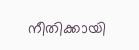നീതിക്കായി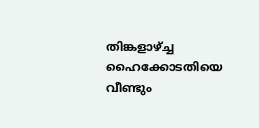തിങ്കളാഴ്ച്ച ഹൈക്കോടതിയെ വീണ്ടും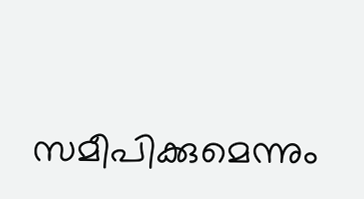സമീപിക്കുമെന്നും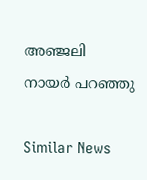അഞ്ജലി നായര്‍ പറഞ്ഞു

Similar News